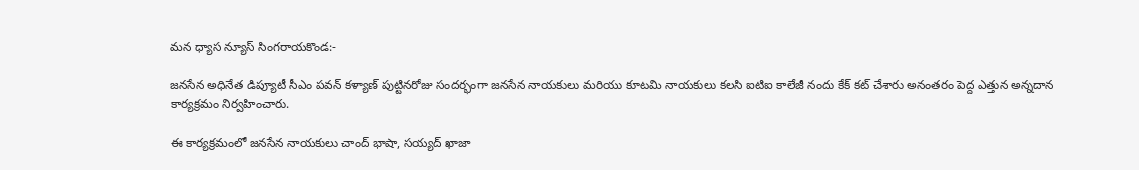మన ధ్యాస న్యూస్ సింగరాయకొండ:-

జనసేన అధినేత డిప్యూటీ సీఎం పవన్ కళ్యాణ్ పుట్టినరోజు సందర్భంగా జనసేన నాయకులు మరియు కూటమి నాయకులు కలసి ఐటిఐ కాలేజీ నందు కేక్ కట్ చేశారు అనంతరం పెద్ద ఎత్తున అన్నదాన కార్యక్రమం నిర్వహించారు.

ఈ కార్యక్రమంలో జనసేన నాయకులు చాంద్ భాషా, సయ్యద్ ఖాజా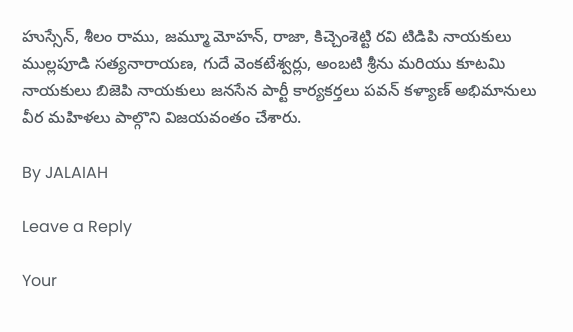హుస్సేన్, శీలం రాము, జమ్మూ మోహన్, రాజా, కిచ్చెంశెట్టి రవి టిడిపి నాయకులు ముల్లపూడి సత్యనారాయణ, గుదే వెంకటేశ్వర్లు, అంబటి శ్రీను మరియు కూటమి నాయకులు బిజెపి నాయకులు జనసేన పార్టీ కార్యకర్తలు పవన్ కళ్యాణ్ అభిమానులు వీర మహిళలు పాల్గొని విజయవంతం చేశారు.

By JALAIAH

Leave a Reply

Your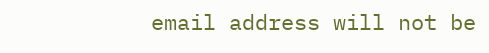email address will not be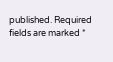published. Required fields are marked *